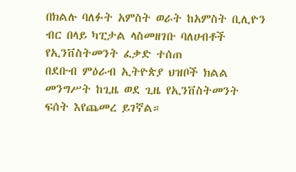በክልሉ ባለፉት አምስት ወራት ከአምስት ቢሊዮን ብር በላይ ካፒታል ላስመዘገቡ ባለሀብቶች የኢንቨስትመንት ፈቃድ ተሰጠ
በደቡብ ምዕራብ ኢትዮጵያ ህዝቦች ክልል መንግሥት ከጊዜ ወደ ጊዜ የኢንቨስትመንት ፍሰት እየጨመረ ይገኛል።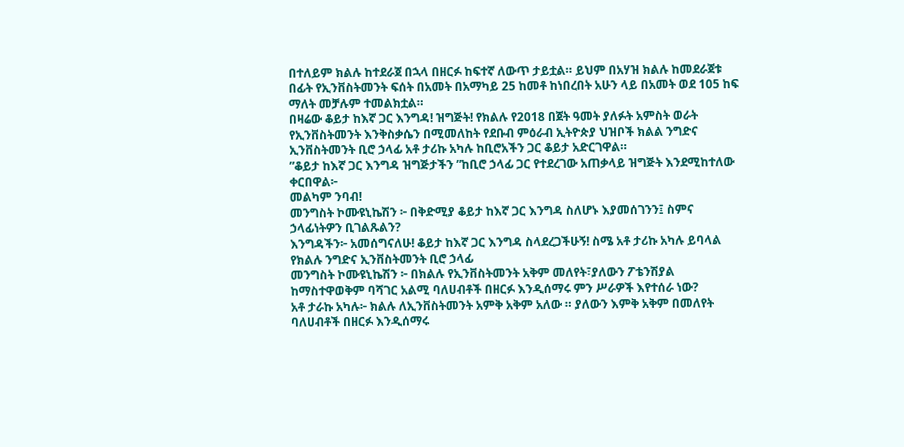በተለይም ክልሉ ከተደራጀ በኋላ በዘርፉ ከፍተኛ ለውጥ ታይቷል። ይህም በአሃዝ ክልሉ ከመደራጀቱ በፊት የኢንቨስትመንት ፍሰት በአመት በአማካይ 25 ከመቶ ከነበረበት አሁን ላይ በአመት ወደ 105 ከፍ ማለት መቻሉም ተመልክቷል።
በዛሬው ቆይታ ከእኛ ጋር እንግዳ! ዝግጅት! የክልሉ የ2018 በጀት ዓመት ያለፉት አምስት ወራት የኢንቨስትመንት እንቅስቃሴን በሚመለከት የደቡብ ምዕራብ ኢትዮጵያ ህዝቦች ክልል ንግድና ኢንቨስትመንት ቢሮ ኃላፊ አቶ ታሪኩ አካሉ ከቢሮአችን ጋር ቆይታ አድርገዋል።
”ቆይታ ከእኛ ጋር እንግዳ ዝግጅታችን ”ከቢሮ ኃላፊ ጋር የተደረገው አጠቃላይ ዝግጅት እንደሚከተለው ቀርበዋል፦
መልካም ንባብ!
መንግስት ኮሙዩኒኬሽን ፦ በቅድሚያ ቆይታ ከእኛ ጋር እንግዳ ስለሆኑ እያመሰገንን፤ ስምና ኃላፊነትዎን ቢገልጹልን?
እንግዳችን፦ አመሰግናለሁ! ቆይታ ከእኛ ጋር እንግዳ ስላደረጋችሁኝ! ስሜ አቶ ታሪኩ አካሉ ይባላል የክልሉ ንግድና ኢንቨስትመንት ቢሮ ኃላፊ
መንግስት ኮሙዩኒኬሽን ፦ በክልሉ የኢንቨስትመንት አቅም መለየት፣ያለውን ፖቴንሽያል ከማስተዋወቅም ባሻገር አልሚ ባለሀብቶች በዘርፉ እንዲሰማሩ ምን ሥራዎች እየተሰራ ነው?
አቶ ታራኩ አካሉ፦ ክልሉ ለኢንቨስትመንት አምቅ አቅም አለው ። ያለውን እምቅ አቅም በመለየት ባለሀብቶች በዘርፉ እንዲሰማሩ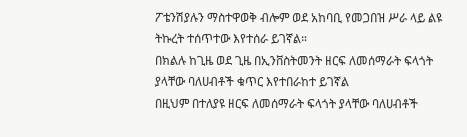ፖቴንሽያሉን ማስተዋወቅ ብሎም ወደ አከባቢ የመጋበዝ ሥራ ላይ ልዩ ትኩረት ተሰጥተው እየተሰራ ይገኛል።
በክልሉ ከጊዜ ወደ ጊዜ በኢንቨስትመንት ዘርፍ ለመሰማራት ፍላጎት ያላቸው ባለሀብቶች ቁጥር እየተበራከተ ይገኛል
በዚህም በተለያዩ ዘርፍ ለመሰማራት ፍላጎት ያላቸው ባለሀብቶች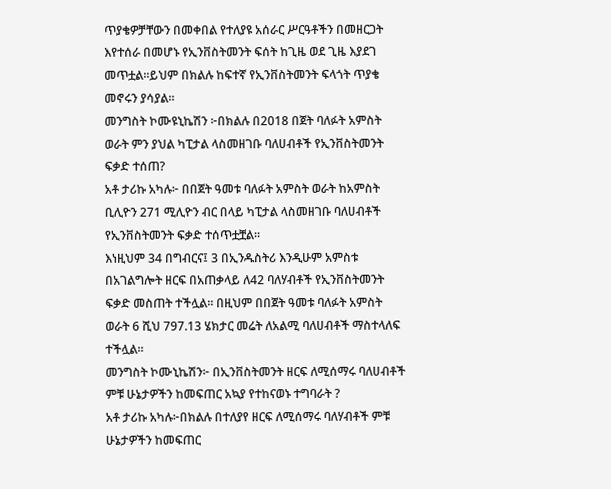ጥያቄዎቻቸውን በመቀበል የተለያዩ አሰራር ሥርዓቶችን በመዘርጋት እየተሰራ በመሆኑ የኢንቨስትመንት ፍሰት ከጊዜ ወደ ጊዜ እያደገ መጥቷል።ይህም በክልሉ ከፍተኛ የኢንቨስትመንት ፍላጎት ጥያቄ መኖሩን ያሳያል።
መንግስት ኮሙዩኒኬሽን ፦በክልሉ በ2018 በጀት ባለፉት አምስት ወራት ምን ያህል ካፒታል ላስመዘገቡ ባለሀብቶች የኢንቨስትመንት ፍቃድ ተሰጠ?
አቶ ታሪኩ አካሉ፦ በበጀት ዓመቱ ባለፉት አምስት ወራት ከአምስት ቢሊዮን 271 ሚሊዮን ብር በላይ ካፒታል ላስመዘገቡ ባለሀብቶች የኢንቨስትመንት ፍቃድ ተሰጥቷቿል።
እነዚህም 34 በግብርና፤ 3 በኢንዱስትሪ እንዲሁም አምስቱ በአገልግሎት ዘርፍ በአጠቃላይ ለ42 ባለሃብቶች የኢንቨስትመንት ፍቃድ መስጠት ተችሏል፡፡ በዚህም በበጀት ዓመቱ ባለፉት አምስት ወራት 6 ሺህ 797.13 ሄክታር መሬት ለአልሚ ባለሀብቶች ማስተላለፍ ተችሏል።
መንግስት ኮሙኒኬሽን፦ በኢንቨስትመንት ዘርፍ ለሚሰማሩ ባለሀብቶች ምቹ ሁኔታዎችን ከመፍጠር አኳያ የተከናወኑ ተግባራት ?
አቶ ታሪኩ አካሉ፦በክልሉ በተለያየ ዘርፍ ለሚሰማሩ ባለሃብቶች ምቹ ሁኔታዎችን ከመፍጠር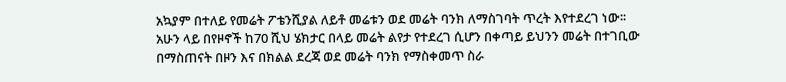አኳያም በተለይ የመሬት ፖቴንሺያል ለይቶ መሬቱን ወደ መሬት ባንክ ለማስገባት ጥረት እየተደረገ ነው፡፡
አሁን ላይ በየዞኖች ከ70 ሺህ ሄክታር በላይ መሬት ልየታ የተደረገ ሲሆን በቀጣይ ይህንን መሬት በተገቢው በማስጠናት በዞን እና በክልል ደረጃ ወደ መሬት ባንክ የማስቀመጥ ስራ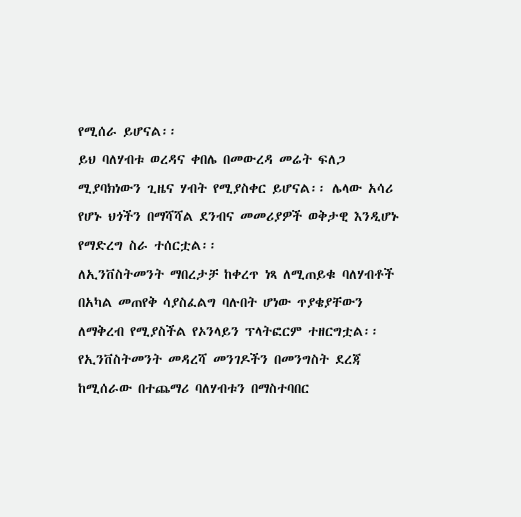የሚሰራ ይሆናል፡፡
ይህ ባለሃብቱ ወረዳና ቀበሌ በመውረዳ መሬት ፍለጋ ሚያባክነውን ጊዜና ሃብት የሚያስቀር ይሆናል፡፡ ሌላው አሳሪ የሆኑ ህጎችን በማሻሻል ደንብና መመሪያዎች ወቅታዊ እንዲሆኑ የማድረግ ስራ ተሰርቷል፡፡
ለኢንቨስትመንት ማበረታቻ ከቀረጥ ነጻ ለሚጠይቁ ባለሃብቶች በአካል መጠየቅ ሳያስፈልግ ባሉበት ሆነው ጥያቄያቸውን ለማቅረብ የሚያስችል የኦንላይን ፕላትፎርም ተዘርግቷል፡፡
የኢንቨስትመንት መዳረሻ መንገዶችን በመንግስት ደረጃ ከሚሰራው በተጨማሪ ባለሃብቱን በማስተባበር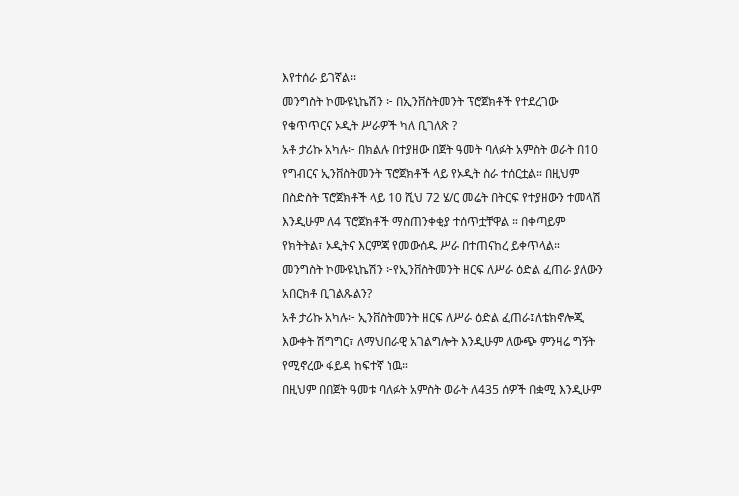እየተሰራ ይገኛል፡፡
መንግስት ኮሙዩኒኬሽን ፦ በኢንቨስትመንት ፕሮጀክቶች የተደረገው የቁጥጥርና ኦዲት ሥራዎች ካለ ቢገለጽ ?
አቶ ታሪኩ አካሉ፦ በክልሉ በተያዘው በጀት ዓመት ባለፉት አምስት ወራት በ10 የግብርና ኢንቨስትመንት ፕሮጀክቶች ላይ የኦዲት ስራ ተሰርቷል። በዚህም በስድስት ፕሮጀክቶች ላይ 10 ሺህ 72 ሄ/ር መሬት በትርፍ የተያዘውን ተመላሽ እንዲሁም ለ4 ፕሮጀክቶች ማስጠንቀቂያ ተሰጥቷቸዋል ። በቀጣይም የክትትል፣ ኦዲትና እርምጃ የመውሰዱ ሥራ በተጠናከረ ይቀጥላል።
መንግስት ኮሙዩኒኬሽን ፦የኢንቨስትመንት ዘርፍ ለሥራ ዕድል ፈጠራ ያለውን አበርክቶ ቢገልጹልን?
አቶ ታሪኩ አካሉ፦ ኢንቨስትመንት ዘርፍ ለሥራ ዕድል ፈጠራ፤ለቴክኖሎጂ እውቀት ሽግግር፣ ለማህበራዊ አገልግሎት እንዲሁም ለውጭ ምንዛሬ ግኝት የሚኖረው ፋይዳ ከፍተኛ ነዉ።
በዚህም በበጀት ዓመቱ ባለፉት አምስት ወራት ለ435 ሰዎች በቋሚ እንዲሁም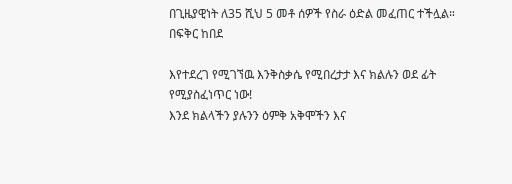በጊዜያዊነት ለ35 ሺህ 5 መቶ ሰዎች የስራ ዕድል መፈጠር ተችሏል።
በፍቅር ከበደ

እየተደረገ የሚገኘዉ እንቅስቃሴ የሚበረታታ እና ክልሉን ወደ ፊት የሚያስፈነጥር ነው!
እንደ ክልላችን ያሉንን ዕምቅ አቅሞችን እና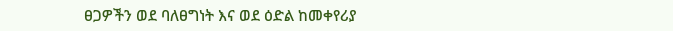ፀጋዎችን ወደ ባለፀግነት እና ወደ ዕድል ከመቀየሪያ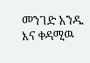መንገድ አንዱ እና ቀዳሚዉ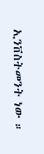ኢንቨስትመንት ነው ።